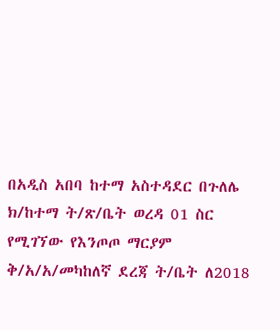በአዲስ አበባ ከተማ አስተዳደር በጉለሌ ክ/ከተማ ት/ጽ/ቤት ወረዳ 01 ስር የሚገኘው የእንጦጦ ማርያም ቅ/አ/አ/መካከለኛ ደረጃ ት/ቤት ለ2018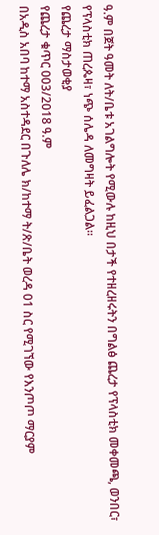ዓ.ም በጀት ዓመት ለት/ቤቱ አገልግሎት የሚውሉ ከዚህ በታች የተዘረዘሩትን በግልፅ ጨረታ የፕላስቲክ መቀመጫ, ወንበር፣ የፕላስቲክ ጠረጴዛ፣ ነጭ ሰሌዳ ለመግዛት ይፈልጋል፡፡
የጨረታ ማስታወቂያ
የጨረታ ቁጥር 003/2018 ዓ.ም
በአዲስ አበባ ከተማ አስተዳደር በጉለሌ ክ/ከተማ ት/ጽ/ቤት ወረዳ 01 ስር የሚገኘው የእንጦጦ ማርያም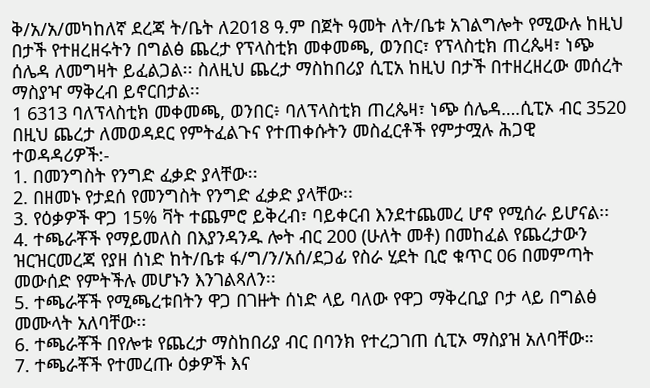ቅ/አ/አ/መካከለኛ ደረጃ ት/ቤት ለ2018 ዓ.ም በጀት ዓመት ለት/ቤቱ አገልግሎት የሚውሉ ከዚህ በታች የተዘረዘሩትን በግልፅ ጨረታ የፕላስቲክ መቀመጫ, ወንበር፣ የፕላስቲክ ጠረጴዛ፣ ነጭ ሰሌዳ ለመግዛት ይፈልጋል፡፡ ስለዚህ ጨረታ ማስከበሪያ ሲፒአ ከዚህ በታች በተዘረዘረው መሰረት ማስያዣ ማቅረብ ይኖርበታል፡፡
1 6313 ባለፕላስቲክ መቀመጫ, ወንበር፥ ባለፕላስቲክ ጠረጴዛ፣ ነጭ ሰሌዳ….ሲፒኦ ብር 3520 በዚህ ጨረታ ለመወዳደር የምትፈልጉና የተጠቀሱትን መስፈርቶች የምታሟሉ ሕጋዊ ተወዳዳሪዎች:-
1. በመንግስት የንግድ ፈቃድ ያላቸው፡፡
2. በዘመኑ የታደሰ የመንግስት የንግድ ፈቃድ ያላቸው፡፡
3. የዕቃዎች ዋጋ 15% ቫት ተጨምሮ ይቅረብ፣ ባይቀርብ እንደተጨመረ ሆኖ የሚሰራ ይሆናል፡፡
4. ተጫራቾች የማይመለስ በእያንዳንዱ ሎት ብር 200 (ሁለት መቶ) በመከፈል የጨረታውን ዝርዝርመረጃ የያዘ ሰነድ ከት/ቤቱ ፋ/ግ/ን/አሰ/ደጋፊ የስራ ሂደት ቢሮ ቁጥር 06 በመምጣት መውሰድ የምትችሉ መሆኑን እንገልጻለን፡፡
5. ተጫራቾች የሚጫረቱበትን ዋጋ በገዙት ሰነድ ላይ ባለው የዋጋ ማቅረቢያ ቦታ ላይ በግልፅ መሙላት አለባቸው፡፡
6. ተጫራቾች በየሎቱ የጨረታ ማስከበሪያ ብር በባንክ የተረጋገጠ ሲፒኦ ማስያዝ አለባቸው።
7. ተጫራቾች የተመረጡ ዕቃዎች እና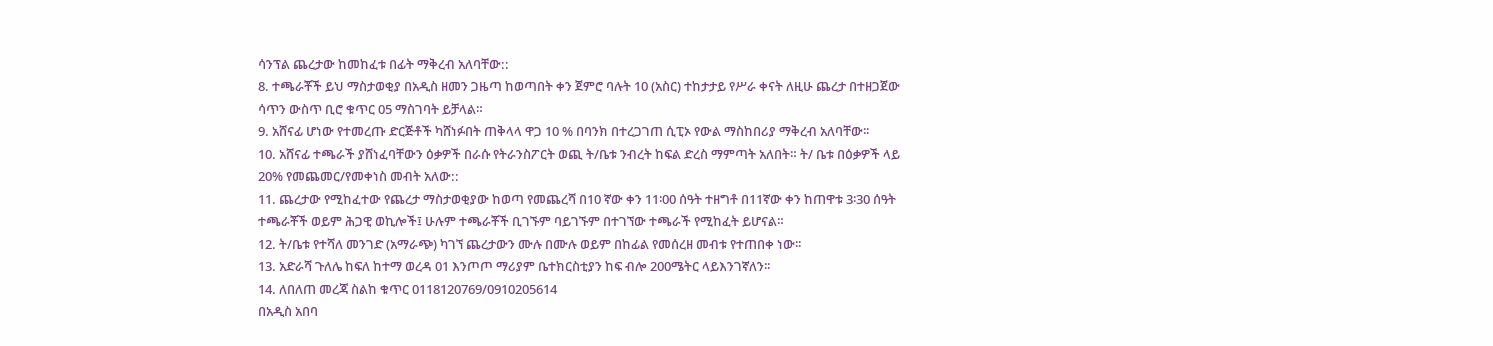ሳንፕል ጨረታው ከመከፈቱ በፊት ማቅረብ አለባቸው::
8. ተጫራቾች ይህ ማስታወቂያ በአዲስ ዘመን ጋዜጣ ከወጣበት ቀን ጀምሮ ባሉት 10 (አስር) ተከታታይ የሥራ ቀናት ለዚሁ ጨረታ በተዘጋጀው ሳጥን ውስጥ ቢሮ ቁጥር 05 ማስገባት ይቻላል።
9. አሸናፊ ሆነው የተመረጡ ድርጅቶች ካሸነፉበት ጠቅላላ ዋጋ 10 % በባንክ በተረጋገጠ ሲፒኦ የውል ማስከበሪያ ማቅረብ አለባቸው፡፡
10. አሸናፊ ተጫራች ያሸነፈባቸውን ዕቃዎች በራሱ የትራንስፖርት ወጪ ት/ቤቱ ንብረት ከፍል ድረስ ማምጣት አለበት። ት/ ቤቱ በዕቃዎች ላይ 20% የመጨመር/የመቀነስ መብት አለው::
11. ጨረታው የሚከፈተው የጨረታ ማስታወቂያው ከወጣ የመጨረሻ በ10 ኛው ቀን 11፡00 ሰዓት ተዘግቶ በ11ኛው ቀን ከጠዋቱ 3፡30 ሰዓት ተጫራቾች ወይም ሕጋዊ ወኪሎች፤ ሁሉም ተጫራቾች ቢገኙም ባይገኙም በተገኘው ተጫራች የሚከፈት ይሆናል።
12. ት/ቤቱ የተሻለ መንገድ (አማራጭ) ካገኘ ጨረታውን ሙሉ በሙሉ ወይም በከፊል የመሰረዘ መብቱ የተጠበቀ ነው፡፡
13. አድራሻ ጉለሌ ከፍለ ከተማ ወረዳ 01 እንጦጦ ማሪያም ቤተክርስቲያን ከፍ ብሎ 200ሜትር ላይእንገኛለን፡፡
14. ለበለጠ መረጃ ስልከ ቁጥር 0118120769/0910205614
በአዲስ አበባ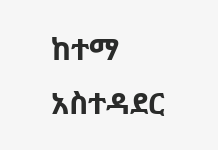ከተማ አስተዳደር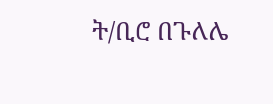ት/ቢሮ በጉለሌ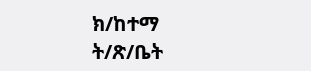ክ/ከተማ ት/ጽ/ቤት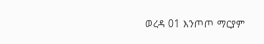ወረዳ 01 እንጦጦ ማርያም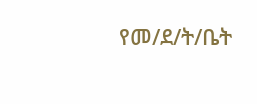የመ/ደ/ት/ቤት